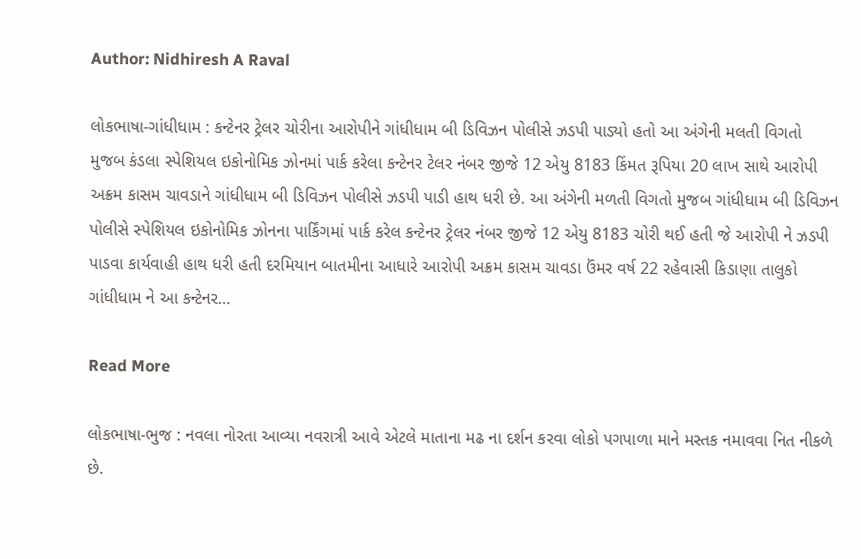Author: Nidhiresh A Raval

લોકભાષા-ગાંધીધામ : કન્ટેનર ટ્રેલર ચોરીના આરોપીને ગાંધીધામ બી ડિવિઝન પોલીસે ઝડપી પાડ્યો હતો આ અંગેની મલતી વિગતો મુજબ કંડલા સ્પેશિયલ ઇકોનોમિક ઝોનમાં પાર્ક કરેલા કન્ટેનર ટેલર નંબર જીજે 12 એયુ 8183 કિંમત રૂપિયા 20 લાખ સાથે આરોપી અક્રમ કાસમ ચાવડાને ગાંધીધામ બી ડિવિઝન પોલીસે ઝડપી પાડી હાથ ધરી છે. આ અંગેની મળતી વિગતો મુજબ ગાંધીધામ બી ડિવિઝન પોલીસે સ્પેશિયલ ઇકોનોમિક ઝોનના પાર્કિંગમાં પાર્ક કરેલ કન્ટેનર ટ્રેલર નંબર જીજે 12 એયુ 8183 ચોરી થઈ હતી જે આરોપી ને ઝડપી પાડવા કાર્યવાહી હાથ ધરી હતી દરમિયાન બાતમીના આધારે આરોપી અક્રમ કાસમ ચાવડા ઉંમર વર્ષ 22 રહેવાસી કિડાણા તાલુકો ગાંધીધામ ને આ કન્ટેનર…

Read More

લોકભાષા-ભુજ : નવલા નોરતા આવ્યા નવરાત્રી આવે એટલે માતાના મઢ ના દર્શન કરવા લોકો પગપાળા માને મસ્તક નમાવવા નિત નીકળે છે.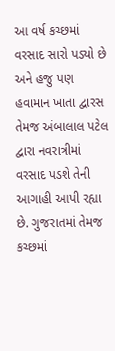આ વર્ષ કચ્છમાં વરસાદ સારો પડ્યો છે અને હજુ પણ હવામાન ખાતા દ્વારસ તેમજ અંબાલાલ પટેલ દ્વારા નવરાત્રીમાં વરસાદ પડશે તેની આગાહી આપી રહ્યા છે. ગુજરાતમાં તેમજ કચ્છમાં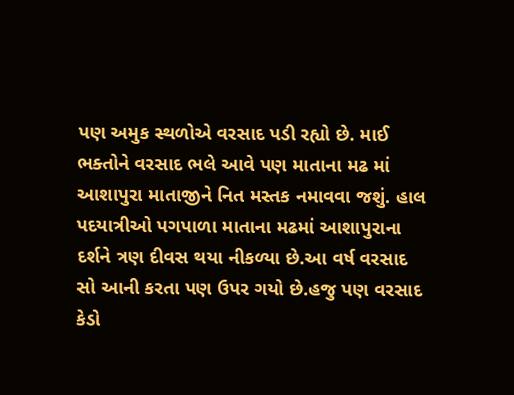પણ અમુક સ્થળોએ વરસાદ પડી રહ્યો છે. માઈ ભક્તોને વરસાદ ભલે આવે પણ માતાના મઢ માં આશાપુરા માતાજીને નિત મસ્તક નમાવવા જશું. હાલ પદયાત્રીઓ પગપાળા માતાના મઢમાં આશાપુરાના દર્શને ત્રણ દીવસ થયા નીકળ્યા છે.આ વર્ષ વરસાદ સો આની કરતા પણ ઉપર ગયો છે.હજુ પણ વરસાદ કેડો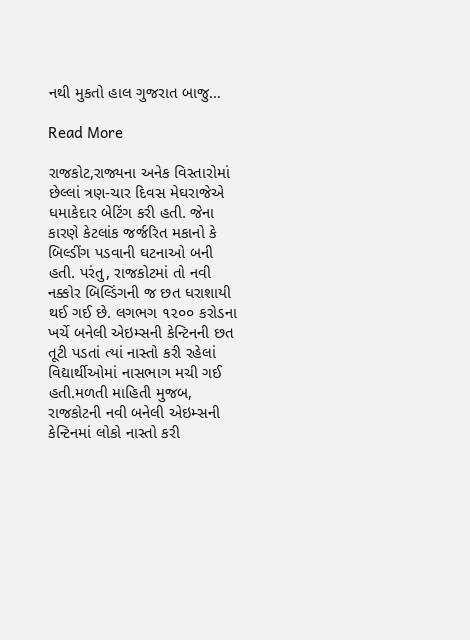નથી મુકતો હાલ ગુજરાત બાજુ…

Read More

રાજકોટ,રાજ્યના અનેક વિસ્તારોમાં છેલ્લાં ત્રણ-ચાર દિવસ મેઘરાજેએ ધમાકેદાર બેટિંગ કરી હતી. જેના કારણે કેટલાંક જર્જરિત મકાનો કે બિલ્ડીંગ પડવાની ઘટનાઓ બની હતી. પરંતુ, રાજકોટમાં તો નવી નક્કોર બિલ્ડિંગની જ છત ધરાશાયી થઈ ગઈ છે. લગભગ ૧૨૦૦ કરોડના ખર્ચે બનેલી એઇમ્સની કેન્ટિનની છત તૂટી પડતાં ત્યાં નાસ્તો કરી રહેલાં વિદ્યાર્થીઓમાં નાસભાગ મચી ગઈ હતી.મળતી માહિતી મુજબ, રાજકોટની નવી બનેલી એઇમ્સની કેન્ટિનમાં લોકો નાસ્તો કરી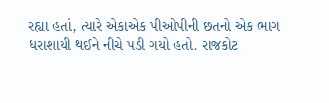રહ્યા હતાં, ત્યારે એકાએક પીઓપીની છતનો એક ભાગ ધરાશાયી થઈને નીચે પડી ગયો હતો. રાજકોટ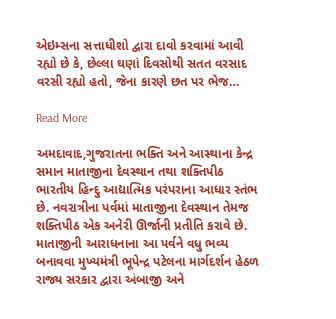એઇમ્સના સત્તાધીશો દ્વારા દાવો કરવામાં આવી રહ્યો છે કે, છેલ્લા ઘણાં દિવસોથી સતત વરસાદ વરસી રહ્યો હતો, જેના કારણે છત પર ભેજ…

Read More

અમદાવાદ,ગુજરાતના ભક્તિ અને આસ્થાના કેન્દ્ર સમાન માતાજીના દેવસ્થાન તથા શક્તિપીઠ ભારતીય હિન્દુ આદ્યાત્મિક પરંપરાના આધાર સ્તંભ છે. નવરાત્રીના પર્વમાં માતાજીના દેવસ્થાન તેમજ શક્તિપીઠ એક અનેરી ઊર્જાની પ્રતીતિ કરાવે છે. માતાજીની આરાધનાના આ પર્વને વધુ ભવ્ય બનાવવા મુખ્યમંત્રી ભૂપેન્દ્ર પટેલના માર્ગદર્શન હેઠળ રાજ્ય સરકાર દ્વારા અંબાજી અને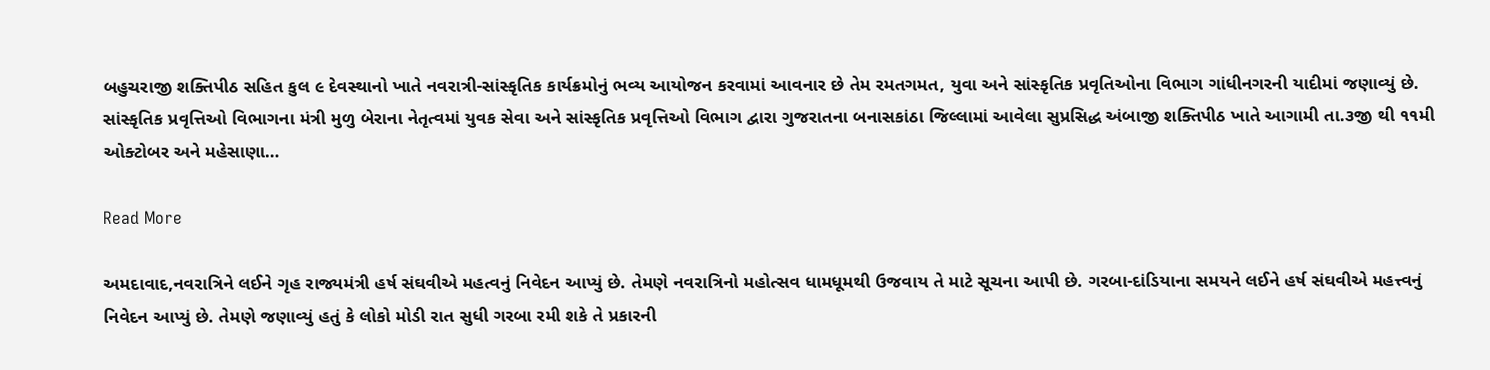બહુચરાજી શક્તિપીઠ સહિત કુલ ૯ દેવસ્થાનો ખાતે નવરાત્રી-સાંસ્કૃતિક કાર્યક્રમોનું ભવ્ય આયોજન કરવામાં આવનાર છે તેમ રમતગમત, યુવા અને સાંસ્કૃતિક પ્રવૃતિઓના વિભાગ ગાંધીનગરની યાદીમાં જણાવ્યું છે. સાંસ્કૃતિક પ્રવૃત્તિઓ વિભાગના મંત્રી મુળુ બેરાના નેતૃત્વમાં યુવક સેવા અને સાંસ્કૃતિક પ્રવૃત્તિઓ વિભાગ દ્વારા ગુજરાતના બનાસકાંઠા જિલ્લામાં આવેલા સુપ્રસિદ્ધ અંબાજી શક્તિપીઠ ખાતે આગામી તા.૩જી થી ૧૧મી ઓક્ટોબર અને મહેસાણા…

Read More

અમદાવાદ,નવરાત્રિને લઈને ગૃહ રાજ્યમંત્રી હર્ષ સંઘવીએ મહત્વનું નિવેદન આપ્યું છે. તેમણે નવરાત્રિનો મહોત્સવ ધામધૂમથી ઉજવાય તે માટે સૂચના આપી છે. ગરબા-દાંડિયાના સમયને લઈને હર્ષ સંઘવીએ મહત્ત્વનું નિવેદન આપ્યું છે. તેમણે જણાવ્યું હતું કે લોકો મોડી રાત સુધી ગરબા રમી શકે તે પ્રકારની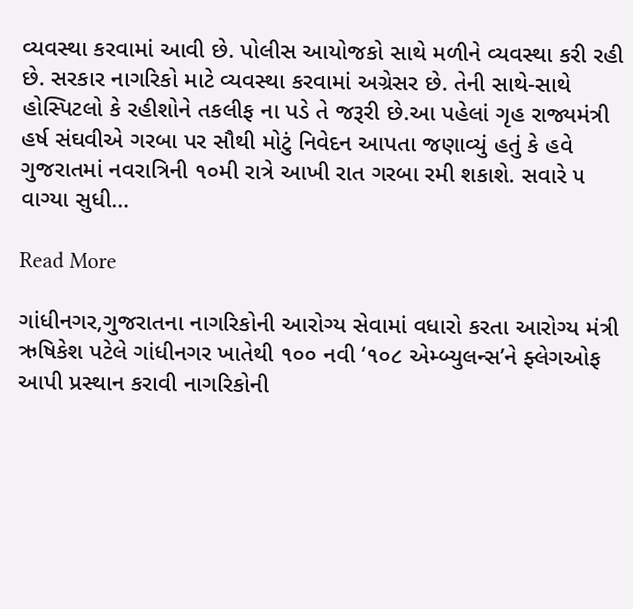વ્યવસ્થા કરવામાં આવી છે. પોલીસ આયોજકો સાથે મળીને વ્યવસ્થા કરી રહી છે. સરકાર નાગરિકો માટે વ્યવસ્થા કરવામાં અગ્રેસર છે. તેની સાથે-સાથે હોસ્પિટલો કે રહીશોને તકલીફ ના પડે તે જરૂરી છે.આ પહેલાં ગૃહ રાજ્યમંત્રી હર્ષ સંઘવીએ ગરબા પર સૌથી મોટું નિવેદન આપતા જણાવ્યું હતું કે હવે ગુજરાતમાં નવરાત્રિની ૧૦મી રાત્રે આખી રાત ગરબા રમી શકાશે. સવારે ૫ વાગ્યા સુધી…

Read More

ગાંધીનગર,ગુજરાતના નાગરિકોની આરોગ્ય સેવામાં વધારો કરતા આરોગ્ય મંત્રી ઋષિકેશ પટેલે ગાંધીનગર ખાતેથી ૧૦૦ નવી ‘૧૦૮ એમ્બ્યુલન્સ’ને ફ્લેગઓફ આપી પ્રસ્થાન કરાવી નાગરિકોની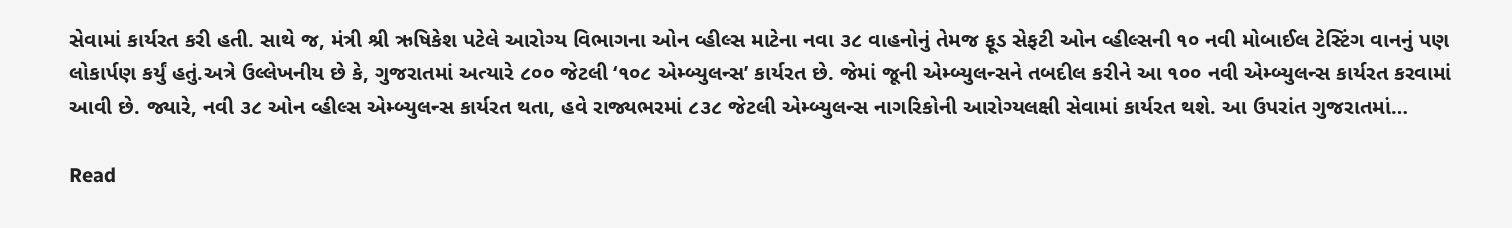સેવામાં કાર્યરત કરી હતી. સાથે જ, મંત્રી શ્રી ઋષિકેશ પટેલે આરોગ્ય વિભાગના ઓન વ્હીલ્સ માટેના નવા ૩૮ વાહનોનું તેમજ ફૂડ સેફટી ઓન વ્હીલ્સની ૧૦ નવી મોબાઈલ ટેસ્ટિંગ વાનનું પણ લોકાર્પણ કર્યું હતું.અત્રે ઉલ્લેખનીય છે કે, ગુજરાતમાં અત્યારે ૮૦૦ જેટલી ‘૧૦૮ એમ્બ્યુલન્સ’ કાર્યરત છે. જેમાં જૂની એમ્બ્યુલન્સને તબદીલ કરીને આ ૧૦૦ નવી એમ્બ્યુલન્સ કાર્યરત કરવામાં આવી છે. જ્યારે, નવી ૩૮ ઓન વ્હીલ્સ એમ્બ્યુલન્સ કાર્યરત થતા, હવે રાજ્યભરમાં ૮૩૮ જેટલી એમ્બ્યુલન્સ નાગરિકોની આરોગ્યલક્ષી સેવામાં કાર્યરત થશે. આ ઉપરાંત ગુજરાતમાં…

Read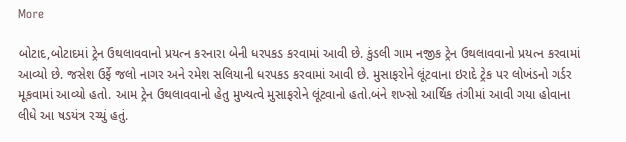More

બોટાદ,બોટાદમાં ટ્રેન ઉથલાવવાનો પ્રયત્ન કરનારા બેની ધરપકડ કરવામાં આવી છે. કુંડલી ગામ નજીક ટ્રેન ઉથલાવવાનો પ્રયત્ન કરવામાં આવ્યો છે. જસેશ ઉર્ફે જલો નાગર અને રમેશ સલિયાની ધરપકડ કરવામાં આવી છે. મુસાફરોને લૂંટવાના ઇરાદે ટ્રેક પર લોખંડનો ગર્ડર મૂકવામાં આવ્યો હતો. આમ ટ્રેન ઉથલાવવાનો હેતુ મુખ્યત્વે મુસાફરોને લૂંટવાનો હતો.બંને શખ્સો આર્થિક તંગીમાં આવી ગયા હોવાના લીધે આ ષડયંત્ર રચ્યું હતું.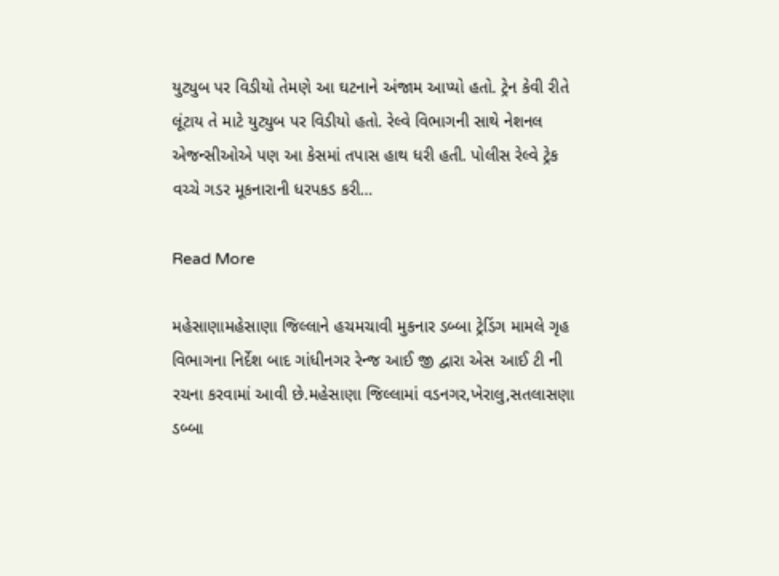યુટ્યુબ પર વિડીયો તેમણે આ ઘટનાને અંજામ આપ્યો હતો. ટ્રેન કેવી રીતે લૂંટાય તે માટે યુટ્યુબ પર વિડીયો હતો. રેલ્વે વિભાગની સાથે નેશનલ એજન્સીઓએ પણ આ કેસમાં તપાસ હાથ ધરી હતી. પોલીસ રેલ્વે ટ્રેક વચ્ચે ગડર મૂકનારાની ધરપકડ કરી…

Read More

મહેસાણામહેસાણા જિલ્લાને હચમચાવી મુકનાર ડબ્બા ટ્રેડિંગ મામલે ગૃહ વિભાગના નિર્દેશ બાદ ગાંધીનગર રેન્જ આઈ જી દ્વારા એસ આઈ ટી ની રચના કરવામાં આવી છે.મહેસાણા જિલ્લામાં વડનગર,ખેરાલુ,સતલાસણા ડબ્બા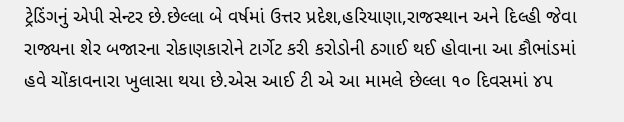ટ્રેડિંગનું એપી સેન્ટર છે.છેલ્લા બે વર્ષમાં ઉત્તર પ્રદેશ,હરિયાણા,રાજસ્થાન અને દિલ્હી જેવા રાજ્યના શેર બજારના રોકાણકારોને ટાર્ગેટ કરી કરોડોની ઠગાઈ થઈ હોવાના આ કૌભાંડમાં હવે ચોંકાવનારા ખુલાસા થયા છે.એસ આઈ ટી એ આ મામલે છેલ્લા ૧૦ દિવસમાં ૪૫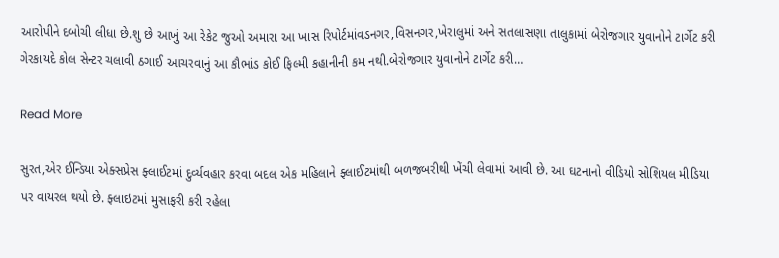આરોપીને દબોચી લીધા છે.શુ છે આખું આ રેકેટ જુઓ અમારા આ ખાસ રિપોર્ટમાંવડનગર,વિસનગર,ખેરાલુમાં અને સતલાસણા તાલુકામાં બેરોજગાર યુવાનોને ટાર્ગેટ કરી ગેરકાયદે કોલ સેન્ટર ચલાવી ઠગાઈ આચરવાનું આ કૌભાંડ કોઈ ફિલ્મી કહાનીની કમ નથી.બેરોજગાર યુવાનોને ટાર્ગેટ કરી…

Read More

સુરત,એર ઈન્ડિયા એક્સપ્રેસ ફ્લાઈટમાં દુર્વ્યવહાર કરવા બદલ એક મહિલાને ફ્લાઈટમાંથી બળજબરીથી ખેંચી લેવામાં આવી છે. આ ઘટનાનો વીડિયો સોશિયલ મીડિયા પર વાયરલ થયો છે. ફ્લાઇટમાં મુસાફરી કરી રહેલા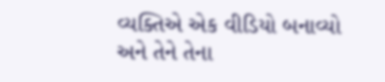વ્યક્તિએ એક વીડિયો બનાવ્યો અને તેને તેના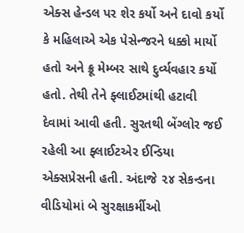એક્સ હેન્ડલ પર શેર કર્યો અને દાવો કર્યો કે મહિલાએ એક પેસેન્જરને ધક્કો માર્યો હતો અને ક્રૂ મેમ્બર સાથે દુર્વ્યવહાર કર્યો હતો. તેથી તેને ફ્લાઈટમાંથી હટાવી દેવામાં આવી હતી. સુરતથી બેંગ્લોર જઈ રહેલી આ ફ્લાઈટએર ઈન્ડિયા એક્સપ્રેસની હતી. અંદાજે ૨૪ સેકન્ડના વીડિયોમાં બે સુરક્ષાકર્મીઓ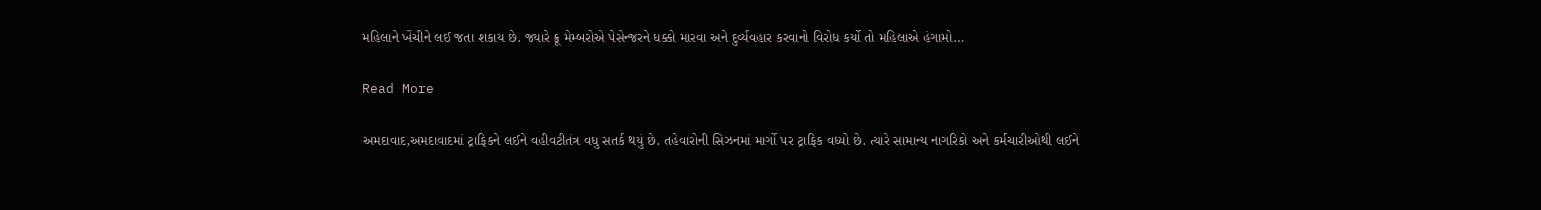મહિલાને ખેંચીને લઈ જતા શકાય છે. જ્યારે ક્રૂ મેમ્બરોએ પેસેન્જરને ધક્કો મારવા અને દુર્વ્યવહાર કરવાનો વિરોધ કર્યો તો મહિલાએ હંગામો…

Read More

અમદાવાદ,અમદાવાદમાં ટ્રાફિકને લઈને વહીવટીતંત્ર વધુ સતર્ક થયું છે. તહેવારોની સિઝનમાં માર્ગો પર ટ્રાફિક વધ્યો છે. ત્યારે સામાન્ય નાગરિકો અને કર્મચારીઓથી લઈને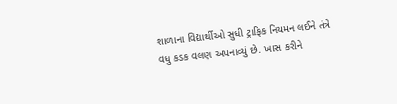શાળાના વિદ્યાર્થીઓ સુધી ટ્રાફિક નિયમન લઈને તંત્રે વધુ કડક વલણ અપનાવ્યું છે. ખાસ કરીને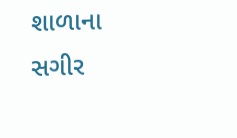શાળાના સગીર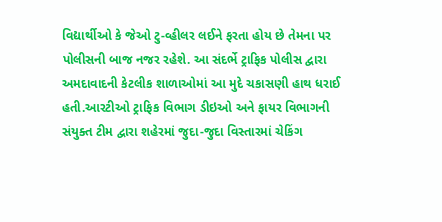વિદ્યાર્થીઓ કે જેઓ ટુ-વ્હીલર લઈને ફરતા હોય છે તેમના પર પોલીસની બાજ નજર રહેશે. આ સંદર્ભે ટ્રાફિક પોલીસ દ્વારા અમદાવાદની કેટલીક શાળાઓમાં આ મુદે ચકાસણી હાથ ધરાઈ હતી.આરટીઓ ટ્રાફિક વિભાગ ડીઇઓ અને ફાયર વિભાગની સંયુક્ત ટીમ દ્વારા શહેરમાં જુદા-જુદા વિસ્તારમાં ચેકિંગ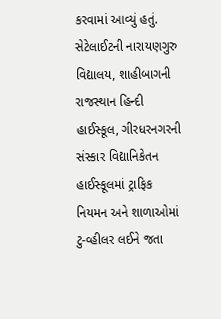કરવામાં આવ્યું હતું. સેટેલાઈટની નારાયણગુરુ વિદ્યાલય, શાહીબાગની રાજસ્થાન હિન્દી હાઈસ્કૂલ, ગીરધરનગરની સંસ્કાર વિદ્યાનિકેતન હાઈસ્કૂલમાં ટ્રાફિક નિયમન અને શાળાઓમાં ટુ-વ્હીલર લઈને જતા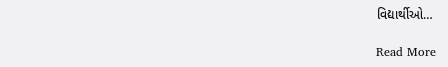વિદ્યાર્થીઓ…

Read More